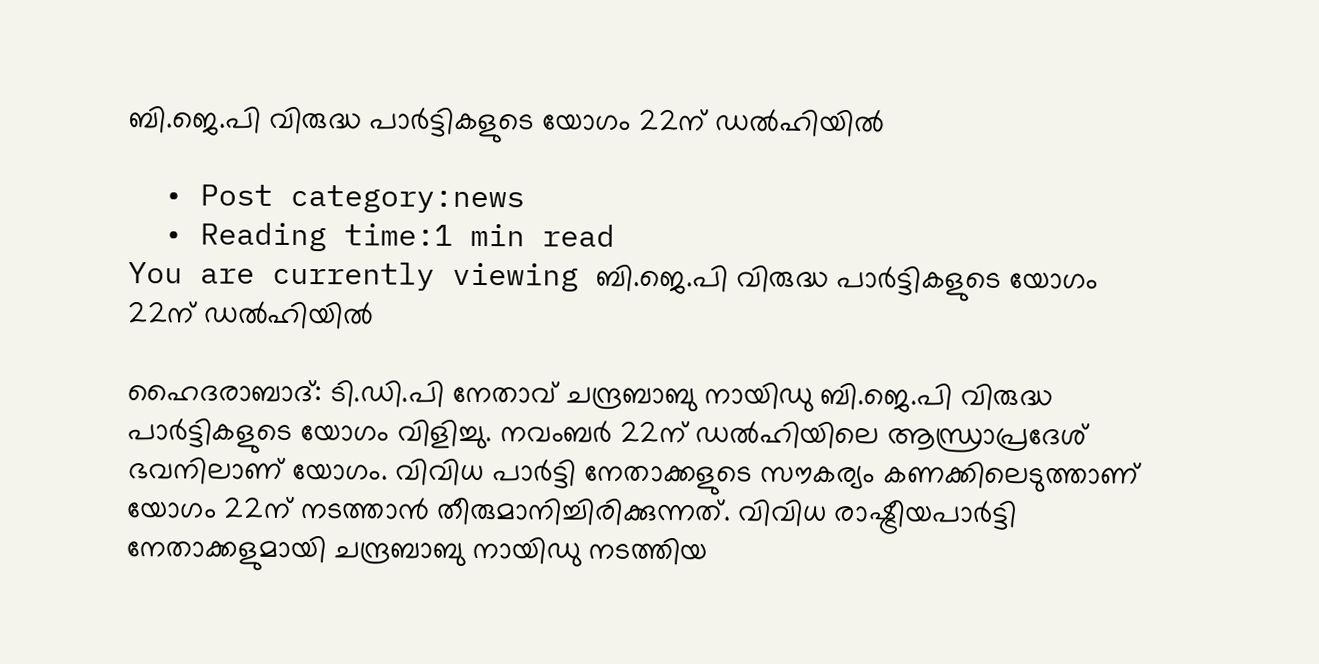ബി.ജെ.പി വിരുദ്ധ പാര്‍ട്ടികളുടെ യോഗം 22ന് ഡല്‍ഹിയില്‍

  • Post category:news
  • Reading time:1 min read
You are currently viewing ബി.ജെ.പി വിരുദ്ധ പാര്‍ട്ടികളുടെ യോഗം 22ന് ഡല്‍ഹിയില്‍

ഹൈദരാബാദ്: ടി.ഡി.പി നേതാവ് ചന്ദ്രബാബു നായിഡു ബി.ജെ.പി വിരുദ്ധ പാര്‍ട്ടികളുടെ യോഗം വിളിച്ചു. നവംബര്‍ 22ന് ഡല്‍ഹിയിലെ ആന്ധ്രാപ്രദേശ് ഭവനിലാണ് യോഗം. വിവിധ പാര്‍ട്ടി നേതാക്കളുടെ സൗകര്യം കണക്കിലെടുത്താണ് യോഗം 22ന് നടത്താന്‍ തീരുമാനിച്ചിരിക്കുന്നത്. വിവിധ രാഷ്ട്രീയപാര്‍ട്ടി നേതാക്കളുമായി ചന്ദ്രബാബു നായിഡു നടത്തിയ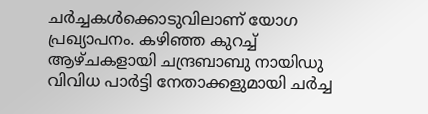ചര്‍ച്ചകള്‍ക്കൊടുവിലാണ് യോഗ പ്രഖ്യാപനം. കഴിഞ്ഞ കുറച്ച് ആഴ്ചകളായി ചന്ദ്രബാബു നായിഡു വിവിധ പാര്‍ട്ടി നേതാക്കളുമായി ചര്‍ച്ച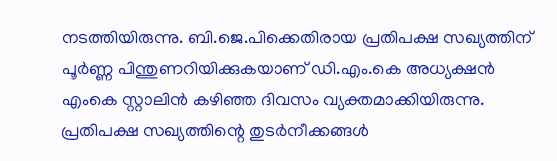നടത്തിയിരുന്നു. ബി.ജെ.പിക്കെതിരായ പ്രതിപക്ഷ സഖ്യത്തിന് പൂര്‍ണ്ണ പിന്തുണറിയിക്കുകയാണ് ഡി.എം.കെ അധ്യക്ഷന്‍ എംകെ സ്റ്റാലിന്‍ കഴിഞ്ഞ ദിവസം വ്യക്തമാക്കിയിരുന്നു. പ്രതിപക്ഷ സഖ്യത്തിന്റെ തുടര്‍നീക്കങ്ങള്‍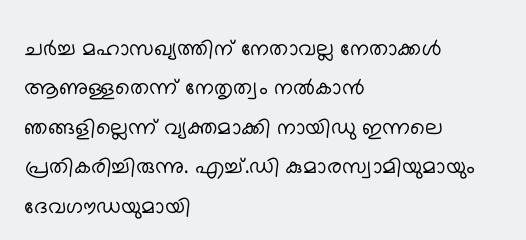ചര്‍ച്ച മഹാസഖ്യത്തിന് നേതാവല്ല നേതാക്കള്‍ ആണുള്ളതെന്ന് നേതൃത്വം നല്‍കാന്‍ ഞങ്ങളില്ലെന്ന് വ്യക്തമാക്കി നായിഡു ഇന്നലെ പ്രതികരിച്ചിരുന്നു. എച്ച്.ഡി കുമാരസ്വാമിയുമായും ദേവഗൗഡയുമായി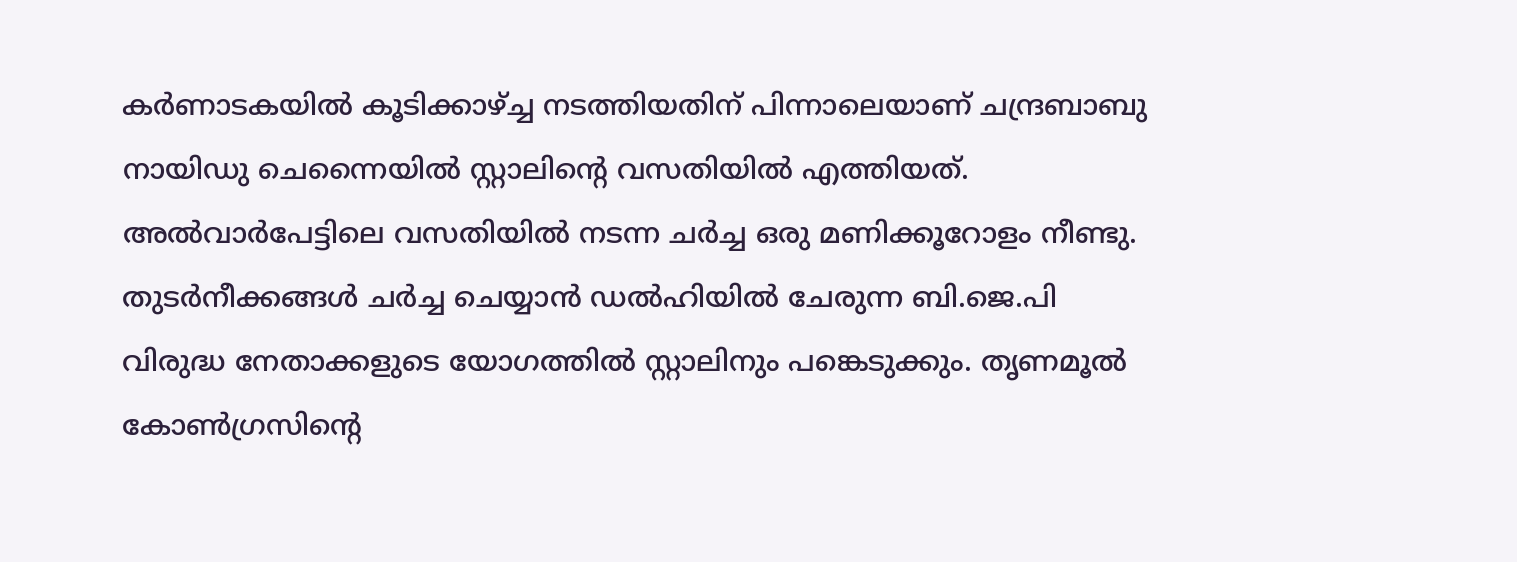കര്‍ണാടകയില്‍ കൂടിക്കാഴ്ച്ച നടത്തിയതിന് പിന്നാലെയാണ് ചന്ദ്രബാബു നായിഡു ചെന്നൈയില്‍ സ്റ്റാലിന്റെ വസതിയില്‍ എത്തിയത്. അല്‍വാര്‍പേട്ടിലെ വസതിയില്‍ നടന്ന ചര്‍ച്ച ഒരു മണിക്കൂറോളം നീണ്ടു. തുടര്‍നീക്കങ്ങള്‍ ചര്‍ച്ച ചെയ്യാന്‍ ഡല്‍ഹിയില്‍ ചേരുന്ന ബി.ജെ.പി വിരുദ്ധ നേതാക്കളുടെ യോഗത്തില്‍ സ്റ്റാലിനും പങ്കെടുക്കും. തൃണമൂല്‍ കോണ്‍ഗ്രസിന്റെ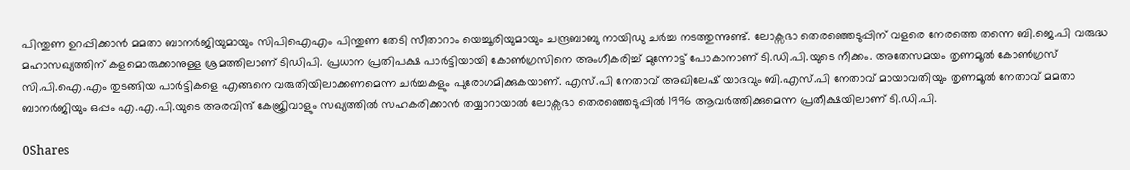പിന്തുണ ഉറപ്പിക്കാന്‍ മമതാ ബാനര്‍ജിയുമായും സിപിഐഎം പിന്തുണ തേടി സീതാറാം യെച്ചൂരിയുമായും ചന്ദ്രബാബു നായിഡു ചര്‍ച്ച നടത്തുന്നുണ്ട്. ലോക്സഭാ തെരഞ്ഞെടുപ്പിന് വളരെ നേരത്തെ തന്നെ ബി.ജെ.പി വരുദ്ധ മഹാസഖ്യത്തിന് കളമൊരുക്കാനുള്ള ശ്രമത്തിലാണ് ടിഡിപി. പ്രധാന പ്രതിപക്ഷ പാര്‍ട്ടിയായി കോണ്‍ഗ്രസിനെ അംഗീകരിച്ച് മുന്നോട്ട് പോകാനാണ് ടി.ഡി.പി.യുടെ നീക്കം. അതേസമയം തൃണമൂല്‍ കോണ്‍ഗ്രസ് സി.പി.ഐ.എം തുടങ്ങിയ പാര്‍ട്ടികളെ എങ്ങനെ വരുതിയിലാക്കണമെന്ന ചര്‍ച്ചകളും പുരോഗമിക്കുകയാണ്. എസ്.പി നേതാവ് അഖിലേഷ് യാദവും ബി.എസ്.പി നേതാവ് മായാവതിയും തൃണമൂല്‍ നേതാവ് മമതാ ബാനര്‍ജിയും ഒപ്പം എ.എ.പി.യുടെ അരവിന്ദ് കേജ്രിവാളും സഖ്യത്തില്‍ സഹകരിക്കാന്‍ തയ്യാറായാല്‍ ലോക്സഭാ തെരഞ്ഞെടുപ്പില്‍ 1996 ആവര്‍ത്തിക്കുമെന്ന പ്രതീക്ഷയിലാണ് ടി.ഡി.പി.

0Shares